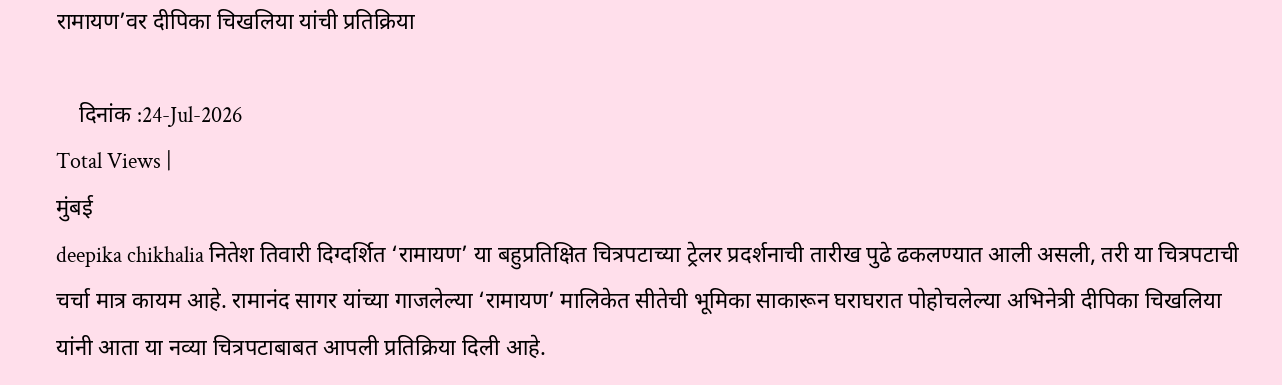रामायण’वर दीपिका चिखलिया यांची प्रतिक्रिया

    दिनांक :24-Jul-2026
Total Views |
मुंबई
deepika chikhalia नितेश तिवारी दिग्दर्शित ‘रामायण’ या बहुप्रतिक्षित चित्रपटाच्या ट्रेलर प्रदर्शनाची तारीख पुढे ढकलण्यात आली असली, तरी या चित्रपटाची चर्चा मात्र कायम आहे. रामानंद सागर यांच्या गाजलेल्या ‘रामायण’ मालिकेत सीतेची भूमिका साकारून घराघरात पोहोचलेल्या अभिनेत्री दीपिका चिखलिया यांनी आता या नव्या चित्रपटाबाबत आपली प्रतिक्रिया दिली आहे.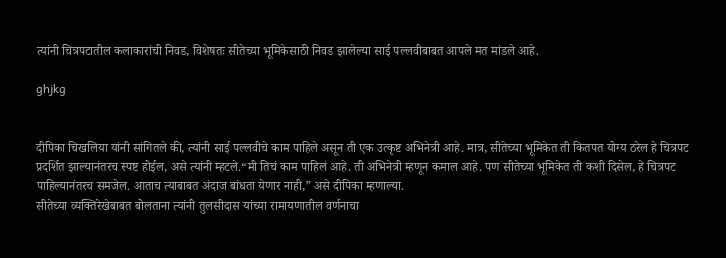त्यांनी चित्रपटातील कलाकारांची निवड, विशेषतः सीतेच्या भूमिकेसाठी निवड झालेल्या साई पल्लवीबाबत आपले मत मांडले आहे.

ghjkg


दीपिका चिखलिया यांनी सांगितले की, त्यांनी साई पल्लवीचे काम पाहिले असून ती एक उत्कृष्ट अभिनेत्री आहे. मात्र, सीतेच्या भूमिकेत ती कितपत योग्य ठरेल हे चित्रपट प्रदर्शित झाल्यानंतरच स्पष्ट होईल, असे त्यांनी म्हटले.“मी तिचं काम पाहिलं आहे. ती अभिनेत्री म्हणून कमाल आहे. पण सीतेच्या भूमिकेत ती कशी दिसेल, हे चित्रपट पाहिल्यानंतरच समजेल. आताच त्याबाबत अंदाज बांधता येणार नाही,” असे दीपिका म्हणाल्या.
सीतेच्या व्यक्तिरेखेबाबत बोलताना त्यांनी तुलसीदास यांच्या रामायणातील वर्णनाचा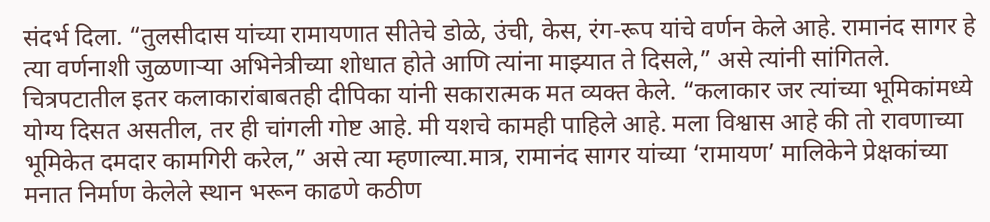संदर्भ दिला. “तुलसीदास यांच्या रामायणात सीतेचे डोळे, उंची, केस, रंग-रूप यांचे वर्णन केले आहे. रामानंद सागर हे त्या वर्णनाशी जुळणाऱ्या अभिनेत्रीच्या शोधात होते आणि त्यांना माझ्यात ते दिसले,” असे त्यांनी सांगितले.
चित्रपटातील इतर कलाकारांबाबतही दीपिका यांनी सकारात्मक मत व्यक्त केले. “कलाकार जर त्यांच्या भूमिकांमध्ये योग्य दिसत असतील, तर ही चांगली गोष्ट आहे. मी यशचे कामही पाहिले आहे. मला विश्वास आहे की तो रावणाच्या भूमिकेत दमदार कामगिरी करेल,” असे त्या म्हणाल्या.मात्र, रामानंद सागर यांच्या ‘रामायण’ मालिकेने प्रेक्षकांच्या मनात निर्माण केलेले स्थान भरून काढणे कठीण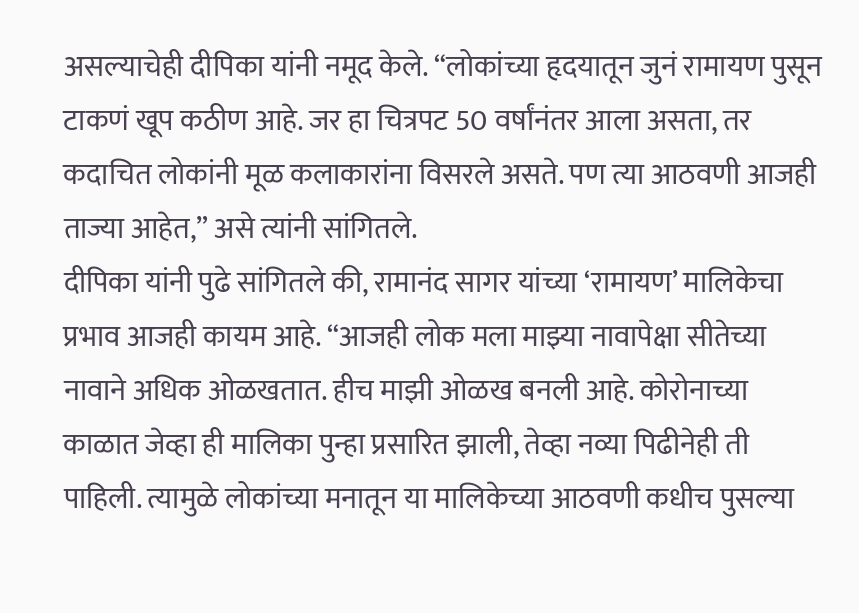असल्याचेही दीपिका यांनी नमूद केले. “लोकांच्या हृदयातून जुनं रामायण पुसून टाकणं खूप कठीण आहे. जर हा चित्रपट 50 वर्षांनंतर आला असता, तर कदाचित लोकांनी मूळ कलाकारांना विसरले असते. पण त्या आठवणी आजही ताज्या आहेत,” असे त्यांनी सांगितले.
दीपिका यांनी पुढे सांगितले की, रामानंद सागर यांच्या ‘रामायण’ मालिकेचा प्रभाव आजही कायम आहे. “आजही लोक मला माझ्या नावापेक्षा सीतेच्या नावाने अधिक ओळखतात. हीच माझी ओळख बनली आहे. कोरोनाच्या काळात जेव्हा ही मालिका पुन्हा प्रसारित झाली, तेव्हा नव्या पिढीनेही ती पाहिली. त्यामुळे लोकांच्या मनातून या मालिकेच्या आठवणी कधीच पुसल्या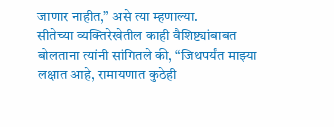जाणार नाहीत,” असे त्या म्हणाल्या.
सीतेच्या व्यक्तिरेखेतील काही वैशिष्ट्यांबाबत बोलताना त्यांनी सांगितले की, “जिथपर्यंत माझ्या लक्षात आहे, रामायणात कुठेही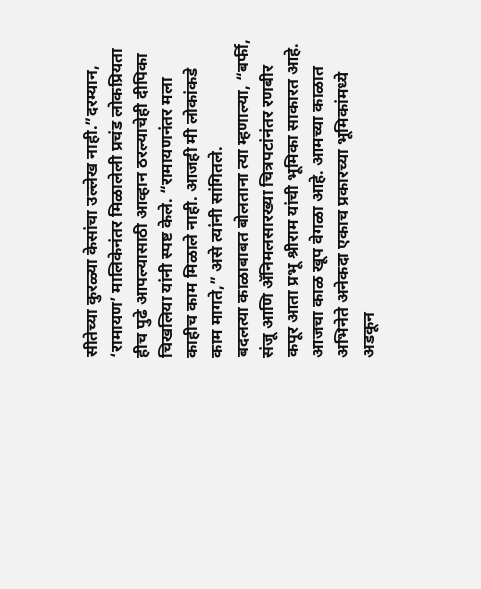सीतेच्या कुरळ्या केसांचा उल्लेख नाही.”दरम्यान, ‘रामायण’ मालिकेनंतर मिळालेली प्रचंड लोकप्रियता हीच पुढे आपल्यासाठी आव्हान ठरल्याचेही दीपिका चिखलिया यांनी स्पष्ट केले. “रामायणनंतर मला काहीच काम मिळाले नाही. आजही मी लोकांकडे काम मागते,” असे त्यांनी सांगितले.
बदलत्या काळाबाबत बोलताना त्या म्हणाल्या, “बर्फी, संजू आणि ॲनिमलसारख्या चित्रपटांनंतर रणबीर कपूर आता प्रभू श्रीराम यांची भूमिका साकारत आहे. आजचा काळ खूप वेगळा आहे. आमच्या काळात अभिनेते अनेकदा एकाच प्रकारच्या भूमिकांमध्ये अडकून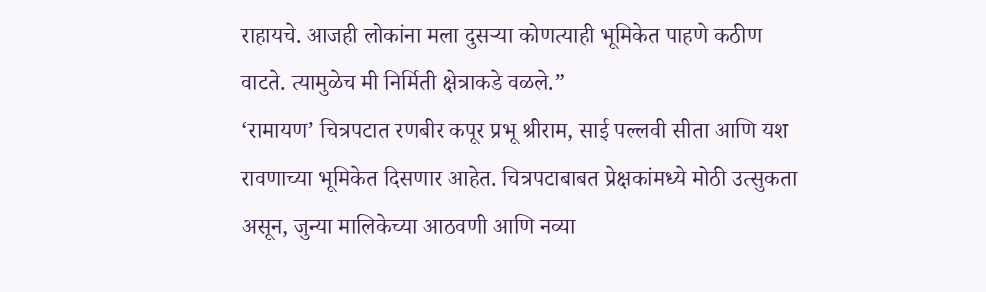राहायचे. आजही लोकांना मला दुसऱ्या कोणत्याही भूमिकेत पाहणे कठीण वाटते. त्यामुळेच मी निर्मिती क्षेत्राकडे वळले.”
‘रामायण’ चित्रपटात रणबीर कपूर प्रभू श्रीराम, साई पल्लवी सीता आणि यश रावणाच्या भूमिकेत दिसणार आहेत. चित्रपटाबाबत प्रेक्षकांमध्ये मोठी उत्सुकता असून, जुन्या मालिकेच्या आठवणी आणि नव्या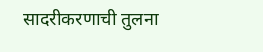सादरीकरणाची तुलना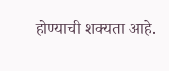होण्याची शक्यता आहे.